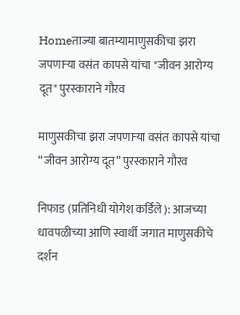Homeताज्या बातम्यामाणुसकीचा झरा जपणाऱ्या वसंत कापसे यांचा "जीवन आरोग्य दूत" पुरस्काराने गौरव

माणुसकीचा झरा जपणाऱ्या वसंत कापसे यांचा “जीवन आरोग्य दूत” पुरस्काराने गौरव

निफाड (प्रतिनिधी योगेश कर्डिले): आजच्या धावपळीच्या आणि स्वार्थी जगात माणुसकीचे दर्शन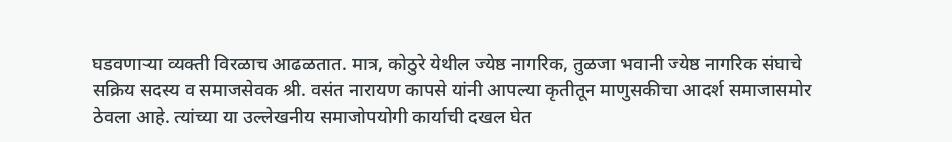घडवणाऱ्या व्यक्ती विरळाच आढळतात. मात्र, कोठुरे येथील ज्येष्ठ नागरिक, तुळजा भवानी ज्येष्ठ नागरिक संघाचे सक्रिय सदस्य व समाजसेवक श्री. वसंत नारायण कापसे यांनी आपल्या कृतीतून माणुसकीचा आदर्श समाजासमोर ठेवला आहे. त्यांच्या या उल्लेखनीय समाजोपयोगी कार्याची दखल घेत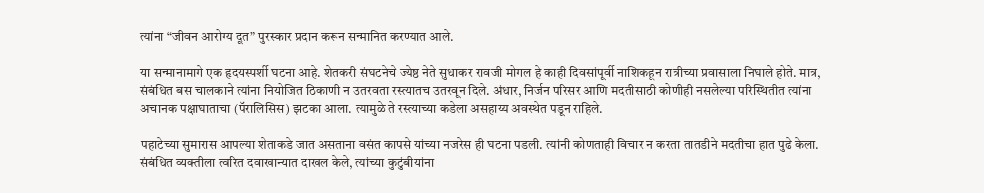त्यांना “जीवन आरोग्य दूत” पुरस्कार प्रदान करून सन्मानित करण्यात आले.

या सन्मानामागे एक हृदयस्पर्शी घटना आहे. शेतकरी संघटनेचे ज्येष्ठ नेते सुधाकर रावजी मोगल हे काही दिवसांपूर्वी नाशिकहून रात्रीच्या प्रवासाला निघाले होते. मात्र, संबंधित बस चालकाने त्यांना नियोजित ठिकाणी न उतरवता रस्त्यातच उतरवून दिले. अंधार, निर्जन परिसर आणि मदतीसाठी कोणीही नसलेल्या परिस्थितीत त्यांना अचानक पक्षाघाताचा (पॅरालिसिस) झटका आला. त्यामुळे ते रस्त्याच्या कडेला असहाय्य अवस्थेत पडून राहिले.

पहाटेच्या सुमारास आपल्या शेताकडे जात असताना वसंत कापसे यांच्या नजरेस ही घटना पडली. त्यांनी कोणताही विचार न करता तातडीने मदतीचा हात पुढे केला. संबंधित व्यक्तीला त्वरित दवाखान्यात दाखल केले, त्यांच्या कुटुंबीयांना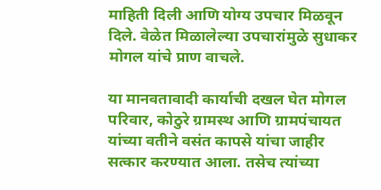माहिती दिली आणि योग्य उपचार मिळवून दिले. वेळेत मिळालेल्या उपचारांमुळे सुधाकर मोगल यांचे प्राण वाचले.

या मानवतावादी कार्याची दखल घेत मोगल परिवार, कोठुरे ग्रामस्थ आणि ग्रामपंचायत यांच्या वतीने वसंत कापसे यांचा जाहीर सत्कार करण्यात आला. तसेच त्यांच्या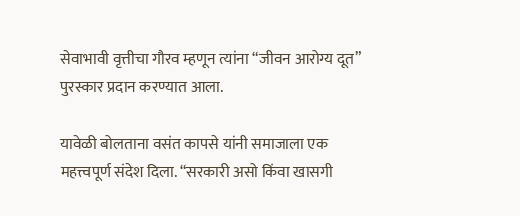सेवाभावी वृत्तीचा गौरव म्हणून त्यांना “जीवन आरोग्य दूत” पुरस्कार प्रदान करण्यात आला.

यावेळी बोलताना वसंत कापसे यांनी समाजाला एक महत्त्वपूर्ण संदेश दिला. “सरकारी असो किंवा खासगी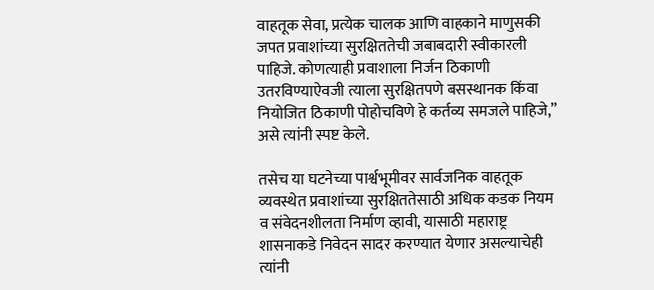वाहतूक सेवा, प्रत्येक चालक आणि वाहकाने माणुसकी जपत प्रवाशांच्या सुरक्षिततेची जबाबदारी स्वीकारली पाहिजे. कोणत्याही प्रवाशाला निर्जन ठिकाणी उतरविण्याऐवजी त्याला सुरक्षितपणे बसस्थानक किंवा नियोजित ठिकाणी पोहोचविणे हे कर्तव्य समजले पाहिजे,” असे त्यांनी स्पष्ट केले.

तसेच या घटनेच्या पार्श्वभूमीवर सार्वजनिक वाहतूक व्यवस्थेत प्रवाशांच्या सुरक्षिततेसाठी अधिक कडक नियम व संवेदनशीलता निर्माण व्हावी, यासाठी महाराष्ट्र शासनाकडे निवेदन सादर करण्यात येणार असल्याचेही त्यांनी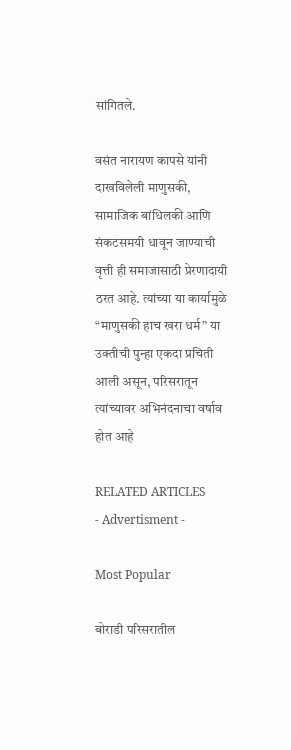सांगितले.

वसंत नारायण कापसे यांनी दाखविलेली माणुसकी, सामाजिक बांधिलकी आणि संकटसमयी धावून जाण्याची वृत्ती ही समाजासाठी प्रेरणादायी ठरत आहे. त्यांच्या या कार्यामुळे “माणुसकी हाच खरा धर्म” या उक्तीची पुन्हा एकदा प्रचिती आली असून, परिसरातून त्यांच्यावर अभिनंदनाचा वर्षाव होत आहे

RELATED ARTICLES
- Advertisment -

Most Popular

बोराडी परिसरातील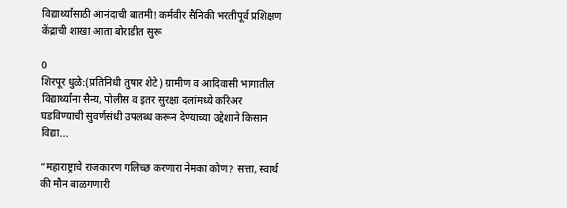विद्यार्थ्यांसाठी आनंदाची बातमी! कर्मवीर सैनिकी भरतीपूर्व प्रशिक्षण केंद्राची शाखा आता बोराडीत सुरू

0
शिरपूर धुळे:(प्रतिनिधी तुषार शेटे) ग्रामीण व आदिवासी भागातील विद्यार्थ्यांना सैन्य, पोलीस व इतर सुरक्षा दलांमध्ये करिअर घडविण्याची सुवर्णसंधी उपलब्ध करून देण्याच्या उद्देशाने किसान विद्या...

“महाराष्ट्राचे राजकारण गलिच्छ करणारा नेमका कोण? सत्ता, स्वार्थ की मौन बाळगणारी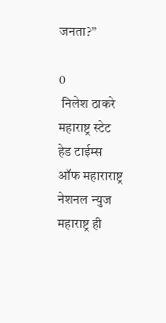जनता?”

0
 निलेश ठाकरे महाराष्ट्र स्टेट हेड टाईम्स ऑफ महाराराष्ट्र नेशनल न्युज महाराष्ट्र ही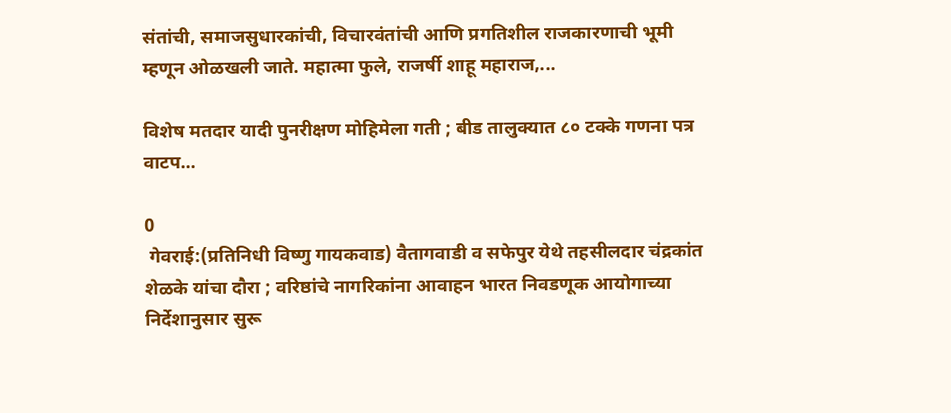संतांची, समाजसुधारकांची, विचारवंतांची आणि प्रगतिशील राजकारणाची भूमी म्हणून ओळखली जाते. महात्मा फुले, राजर्षी शाहू महाराज,...

विशेष मतदार यादी पुनरीक्षण मोहिमेला गती ; बीड तालुक्यात ८० टक्के गणना पत्र वाटप...

0
 गेवराई:(प्रतिनिधी विष्णु गायकवाड) वैतागवाडी व सफेपुर येथे तहसीलदार चंद्रकांत शेळके यांचा दौरा ; वरिष्ठांचे नागरिकांना आवाहन भारत निवडणूक आयोगाच्या निर्देशानुसार सुरू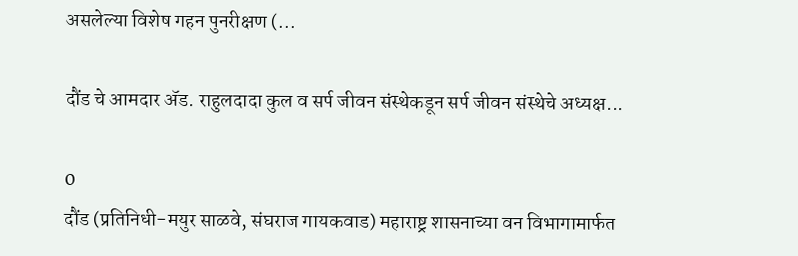असलेल्या विशेष गहन पुनरीक्षण (...

दौंड चे आमदार ॲड. राहुलदादा कुल व सर्प जीवन संस्थेकडून सर्प जीवन संस्थेचे अध्यक्ष...

0
दौंड (प्रतिनिधी-मयुर साळवे, संघराज गायकवाड) महाराष्ट्र शासनाच्या वन विभागामार्फत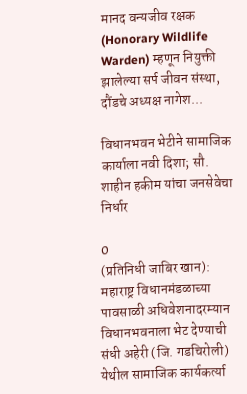मानद वन्यजीव रक्षक (Honorary Wildlife Warden) म्हणून नियुक्ती झालेल्या सर्प जीवन संस्था, दौंडचे अध्यक्ष नागेश...

विधानभवन भेटीने सामाजिक कार्याला नवी दिशा; सौ. शाहीन हकीम यांचा जनसेवेचा निर्धार

0
(प्रतिनिधी जाबिर खान): महाराष्ट्र विधानमंडळाच्या पावसाळी अधिवेशनादरम्यान विधानभवनाला भेट देण्याची संधी अहेरी (जि. गडचिरोली) येथील सामाजिक कार्यकर्त्या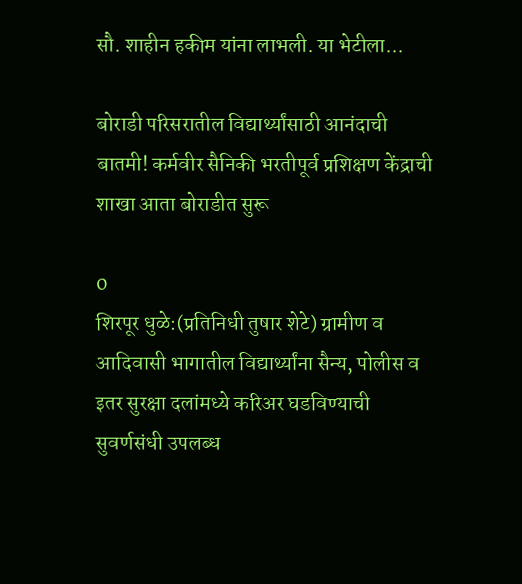सौ. शाहीन हकीम यांना लाभली. या भेटीला...

बोराडी परिसरातील विद्यार्थ्यांसाठी आनंदाची बातमी! कर्मवीर सैनिकी भरतीपूर्व प्रशिक्षण केंद्राची शाखा आता बोराडीत सुरू

0
शिरपूर धुळे:(प्रतिनिधी तुषार शेटे) ग्रामीण व आदिवासी भागातील विद्यार्थ्यांना सैन्य, पोलीस व इतर सुरक्षा दलांमध्ये करिअर घडविण्याची सुवर्णसंधी उपलब्ध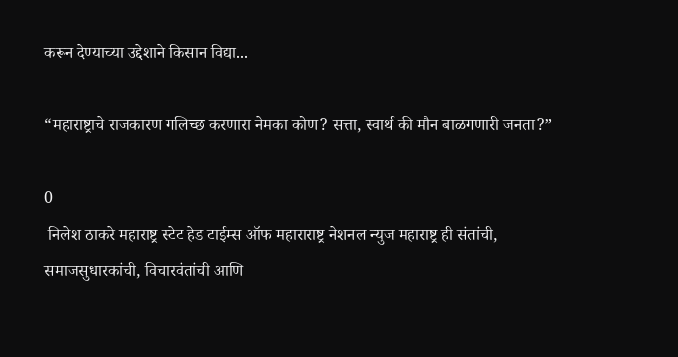करून देण्याच्या उद्देशाने किसान विद्या...

“महाराष्ट्राचे राजकारण गलिच्छ करणारा नेमका कोण? सत्ता, स्वार्थ की मौन बाळगणारी जनता?”

0
 निलेश ठाकरे महाराष्ट्र स्टेट हेड टाईम्स ऑफ महाराराष्ट्र नेशनल न्युज महाराष्ट्र ही संतांची, समाजसुधारकांची, विचारवंतांची आणि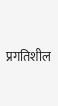प्रगतिशील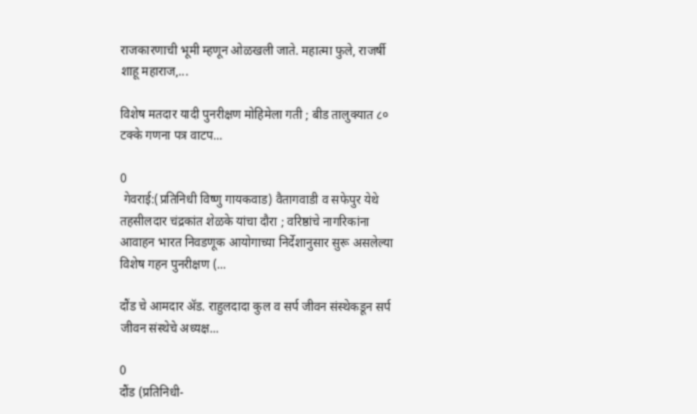राजकारणाची भूमी म्हणून ओळखली जाते. महात्मा फुले, राजर्षी शाहू महाराज,...

विशेष मतदार यादी पुनरीक्षण मोहिमेला गती ; बीड तालुक्यात ८० टक्के गणना पत्र वाटप...

0
 गेवराई:(प्रतिनिधी विष्णु गायकवाड) वैतागवाडी व सफेपुर येथे तहसीलदार चंद्रकांत शेळके यांचा दौरा ; वरिष्ठांचे नागरिकांना आवाहन भारत निवडणूक आयोगाच्या निर्देशानुसार सुरू असलेल्या विशेष गहन पुनरीक्षण (...

दौंड चे आमदार ॲड. राहुलदादा कुल व सर्प जीवन संस्थेकडून सर्प जीवन संस्थेचे अध्यक्ष...

0
दौंड (प्रतिनिधी-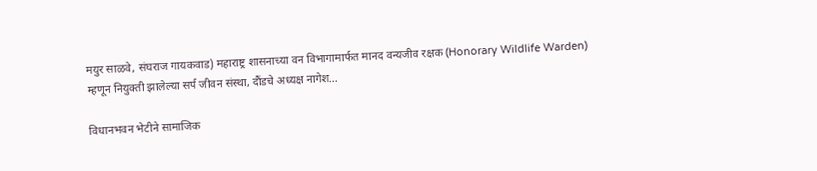मयुर साळवे, संघराज गायकवाड) महाराष्ट्र शासनाच्या वन विभागामार्फत मानद वन्यजीव रक्षक (Honorary Wildlife Warden) म्हणून नियुक्ती झालेल्या सर्प जीवन संस्था, दौंडचे अध्यक्ष नागेश...

विधानभवन भेटीने सामाजिक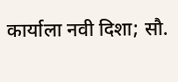कार्याला नवी दिशा; सौ.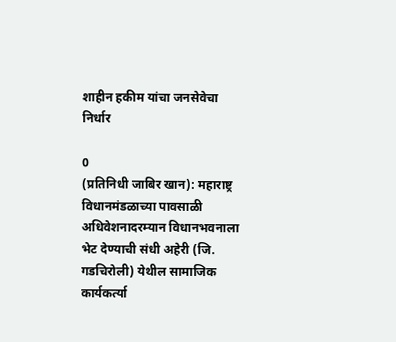शाहीन हकीम यांचा जनसेवेचा निर्धार

0
(प्रतिनिधी जाबिर खान): महाराष्ट्र विधानमंडळाच्या पावसाळी अधिवेशनादरम्यान विधानभवनाला भेट देण्याची संधी अहेरी (जि. गडचिरोली) येथील सामाजिक कार्यकर्त्या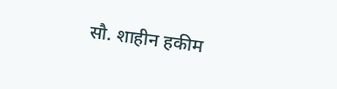सौ. शाहीन हकीम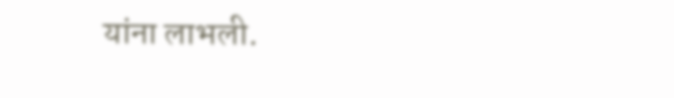यांना लाभली.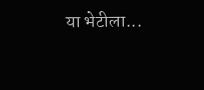या भेटीला...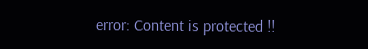error: Content is protected !!